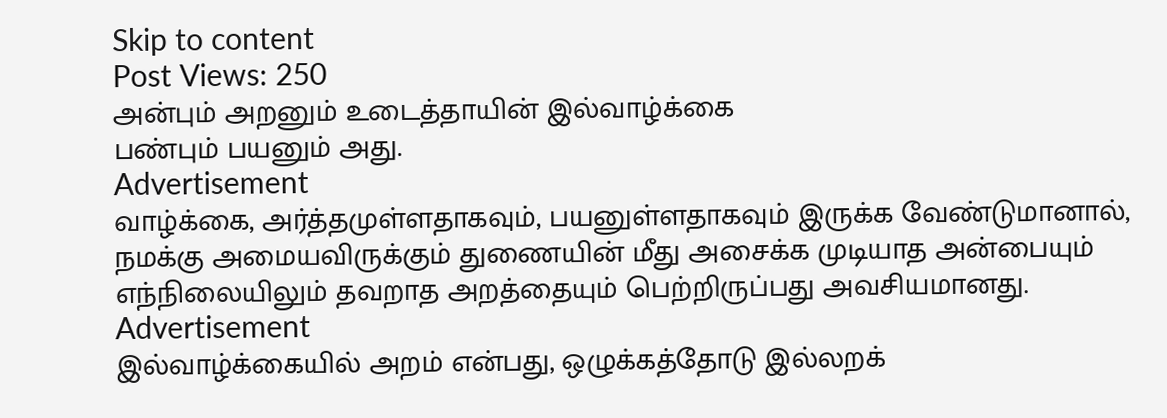Skip to content
Post Views: 250
அன்பும் அறனும் உடைத்தாயின் இல்வாழ்க்கை
பண்பும் பயனும் அது.
Advertisement
வாழ்க்கை, அர்த்தமுள்ளதாகவும், பயனுள்ளதாகவும் இருக்க வேண்டுமானால், நமக்கு அமையவிருக்கும் துணையின் மீது அசைக்க முடியாத அன்பையும் எந்நிலையிலும் தவறாத அறத்தையும் பெற்றிருப்பது அவசியமானது.
Advertisement
இல்வாழ்க்கையில் அறம் என்பது, ஒழுக்கத்தோடு இல்லறக்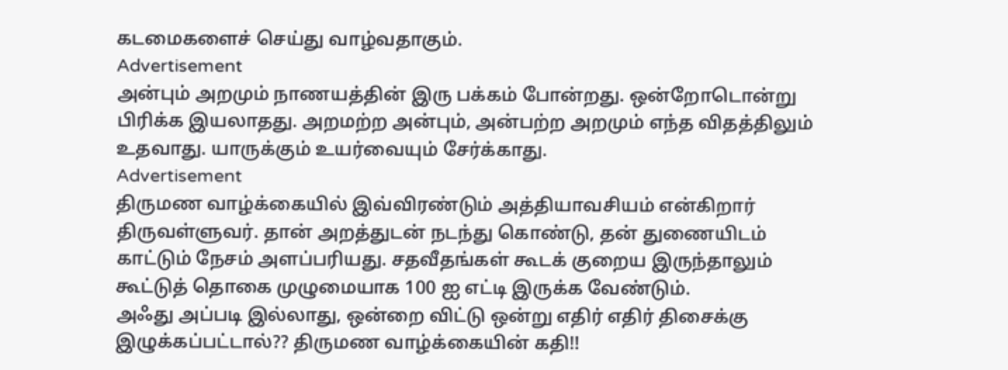கடமைகளைச் செய்து வாழ்வதாகும்.
Advertisement
அன்பும் அறமும் நாணயத்தின் இரு பக்கம் போன்றது. ஒன்றோடொன்று பிரிக்க இயலாதது. அறமற்ற அன்பும், அன்பற்ற அறமும் எந்த விதத்திலும் உதவாது. யாருக்கும் உயர்வையும் சேர்க்காது.
Advertisement
திருமண வாழ்க்கையில் இவ்விரண்டும் அத்தியாவசியம் என்கிறார் திருவள்ளுவர். தான் அறத்துடன் நடந்து கொண்டு, தன் துணையிடம் காட்டும் நேசம் அளப்பரியது. சதவீதங்கள் கூடக் குறைய இருந்தாலும் கூட்டுத் தொகை முழுமையாக 100 ஐ எட்டி இருக்க வேண்டும்.
அஃது அப்படி இல்லாது, ஒன்றை விட்டு ஒன்று எதிர் எதிர் திசைக்கு இழுக்கப்பட்டால்?? திருமண வாழ்க்கையின் கதி!!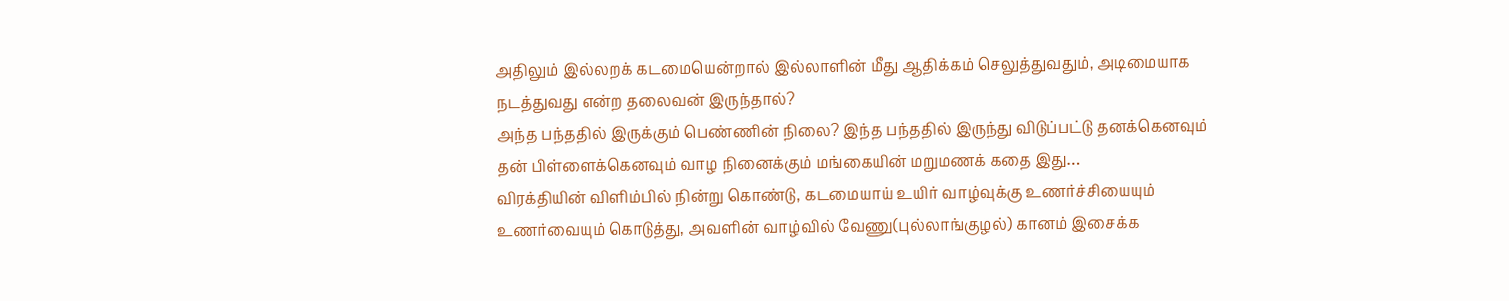அதிலும் இல்லறக் கடமையென்றால் இல்லாளின் மீது ஆதிக்கம் செலுத்துவதும், அடிமையாக நடத்துவது என்ற தலைவன் இருந்தால்?
அந்த பந்ததில் இருக்கும் பெண்ணின் நிலை? இந்த பந்ததில் இருந்து விடுப்பட்டு தனக்கெனவும் தன் பிள்ளைக்கெனவும் வாழ நினைக்கும் மங்கையின் மறுமணக் கதை இது…
விரக்தியின் விளிம்பில் நின்று கொண்டு, கடமையாய் உயிர் வாழ்வுக்கு உணர்ச்சியையும் உணர்வையும் கொடுத்து, அவளின் வாழ்வில் வேணு(புல்லாங்குழல்) கானம் இசைக்க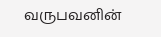வருபவனின்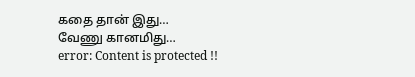கதை தான் இது…
வேணு கானமிது…
error: Content is protected !!